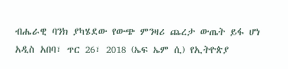ብሔራዊ ባንክ ያካሄደው የውጭ ምንዛሪ ጨረታ ውጤት ይፋ ሆነ
አዲስ አበባ፣ ጥር 26፣ 2018 (ኤፍ ኤም ሲ) የኢትዮጵያ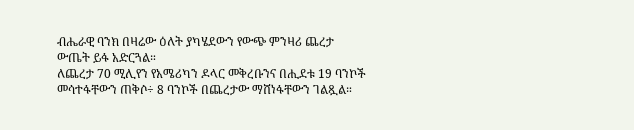ብሔራዊ ባንክ በዛሬው ዕለት ያካሄደውን የውጭ ምንዛሪ ጨረታ ውጤት ይፋ አድርጓል።
ለጨረታ 70 ሚሊየን የአሜሪካን ዶላር መቅረቡንና በሒደቱ 19 ባንኮች መሳተፋቸውን ጠቅሶ÷ 8 ባንኮች በጨረታው ማሸነፋቸውን ገልጿል።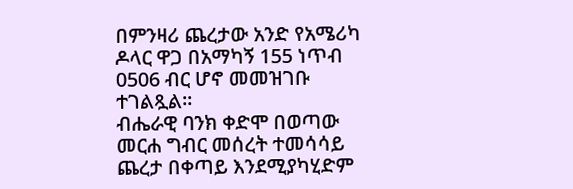በምንዛሪ ጨረታው አንድ የአሜሪካ ዶላር ዋጋ በአማካኝ 155 ነጥብ 0506 ብር ሆኖ መመዝገቡ ተገልጿል፡፡
ብሔራዊ ባንክ ቀድሞ በወጣው መርሐ ግብር መሰረት ተመሳሳይ ጨረታ በቀጣይ እንደሚያካሂድም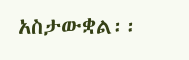አስታውቋል፡፡